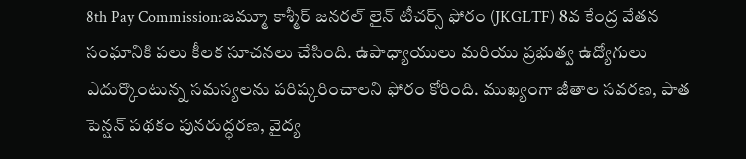8th Pay Commission:జమ్మూ కాశ్మీర్ జనరల్ లైన్ టీచర్స్ ఫోరం (JKGLTF) 8వ కేంద్ర వేతన సంఘానికి పలు కీలక సూచనలు చేసింది. ఉపాధ్యాయులు మరియు ప్రభుత్వ ఉద్యోగులు ఎదుర్కొంటున్న సమస్యలను పరిష్కరించాలని ఫోరం కోరింది. ముఖ్యంగా జీతాల సవరణ, పాత పెన్షన్ పథకం పునరుద్ధరణ, వైద్య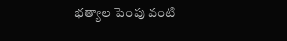భత్యాల పెంపు వంటి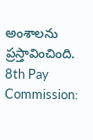అంశాలను ప్రస్తావించింది.
8th Pay Commission: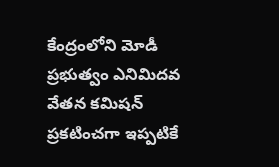కేంద్రంలోని మోడీ ప్రభుత్వం ఎనిమిదవ వేతన కమిషన్ ప్రకటించగా ఇప్పటికే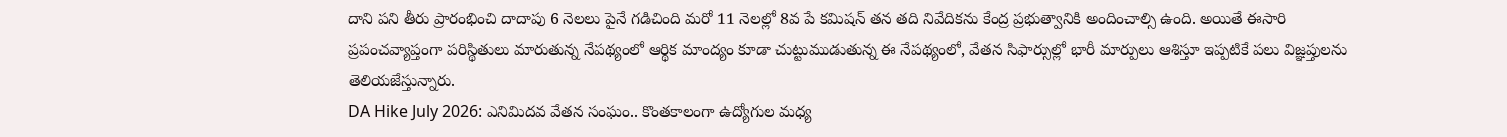దాని పని తీరు ప్రారంభించి దాదాపు 6 నెలలు పైనే గడిచింది మరో 11 నెలల్లో 8వ పే కమిషన్ తన తది నివేదికను కేంద్ర ప్రభుత్వానికి అందించాల్సి ఉంది. అయితే ఈసారి ప్రపంచవ్యాప్తంగా పరిస్థితులు మారుతున్న నేపథ్యంలో ఆర్థిక మాంద్యం కూడా చుట్టుముడుతున్న ఈ నేపథ్యంలో, వేతన సిఫార్సుల్లో భారీ మార్పులు ఆశిస్తూ ఇప్పటికే పలు విజ్ఞప్తులను తెలియజేస్తున్నారు.
DA Hike July 2026: ఎనిమిదవ వేతన సంఘం.. కొంతకాలంగా ఉద్యోగుల మధ్య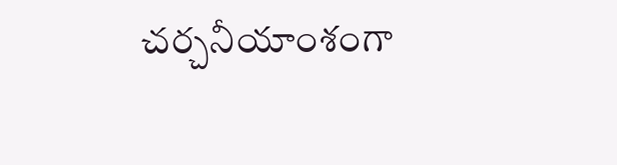చర్చనీయాంశంగా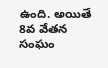ఉంది. అయితే 8వ వేతన సంఘం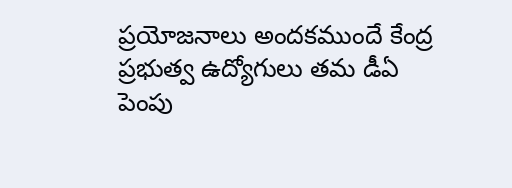ప్రయోజనాలు అందకముందే కేంద్ర ప్రభుత్వ ఉద్యోగులు తమ డీఏ పెంపు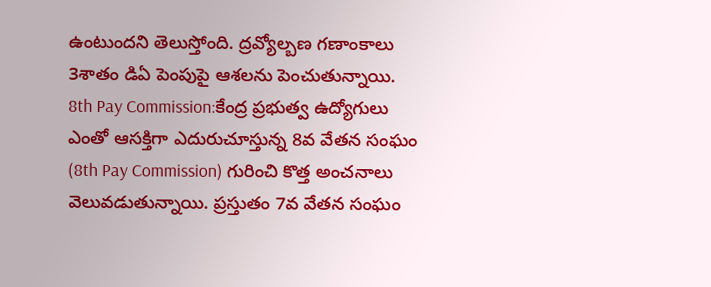ఉంటుందని తెలుస్తోంది. ద్రవ్యోల్బణ గణాంకాలు 3శాతం డిఏ పెంపుపై ఆశలను పెంచుతున్నాయి.
8th Pay Commission:కేంద్ర ప్రభుత్వ ఉద్యోగులు ఎంతో ఆసక్తిగా ఎదురుచూస్తున్న 8వ వేతన సంఘం (8th Pay Commission) గురించి కొత్త అంచనాలు వెలువడుతున్నాయి. ప్రస్తుతం 7వ వేతన సంఘం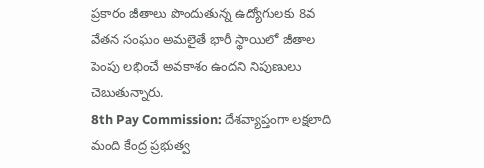ప్రకారం జీతాలు పొందుతున్న ఉద్యోగులకు 8వ వేతన సంఘం అమలైతే భారీ స్థాయిలో జీతాల పెంపు లభించే అవకాశం ఉందని నిపుణులు చెబుతున్నారు.
8th Pay Commission: దేశవ్యాప్తంగా లక్షలాది మంది కేంద్ర ప్రభుత్వ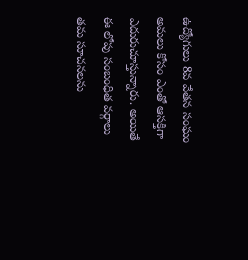ఉద్యోగులు 8వ వేతన సంఘం అమలు కోసం ఎంతో ఆసక్తిగా ఎదురుచూస్తున్నారు. అయితే ఈ లోపు సంబంధిత వర్గాలు తమ సూచనలను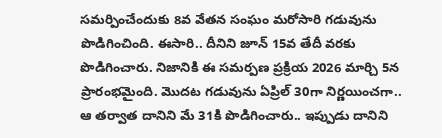సమర్పించేందుకు 8వ వేతన సంఘం మరోసారి గడువును పొడిగించింది. ఈసారి.. దీనిని జూన్ 15వ తేదీ వరకు పొడిగించారు. నిజానికి ఈ సమర్పణ ప్రక్రియ 2026 మార్చి 5న ప్రారంభమైంది. మొదట గడువును ఏప్రిల్ 30గా నిర్ణయించగా.. ఆ తర్వాత దానిని మే 31కి పొడిగించారు.. ఇప్పుడు దానిని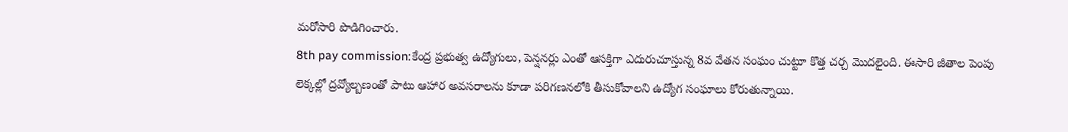మరోసారి పొడిగించారు.
8th pay commission:కేంద్ర ప్రభుత్వ ఉద్యోగులు, పెన్షనర్లు ఎంతో ఆసక్తిగా ఎదురుచూస్తున్న 8వ వేతన సంఘం చుట్టూ కొత్త చర్చ మొదలైంది. ఈసారి జీతాల పెంపు లెక్కల్లో ద్రవ్యోల్బణంతో పాటు ఆహార అవసరాలను కూడా పరిగణనలోకి తీసుకోవాలని ఉద్యోగ సంఘాలు కోరుతున్నాయి.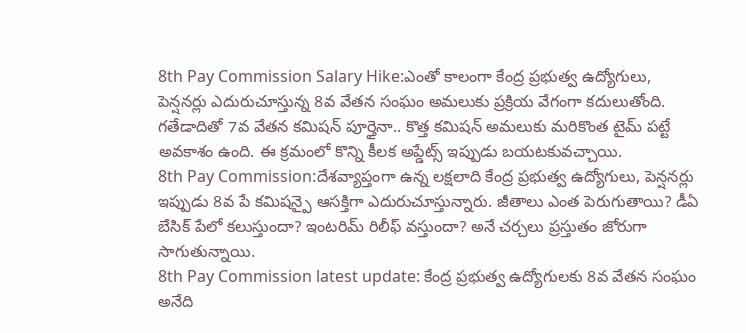8th Pay Commission Salary Hike:ఎంతో కాలంగా కేంద్ర ప్రభుత్వ ఉద్యోగులు, పెన్షనర్లు ఎదురుచూస్తున్న 8వ వేతన సంఘం అమలుకు ప్రక్రియ వేగంగా కదులుతోంది. గతేడాదితో 7వ వేతన కమిషన్ పూర్తైనా.. కొత్త కమిషన్ అమలుకు మరికొంత టైమ్ పట్టే అవకాశం ఉంది. ఈ క్రమంలో కొన్ని కీలక అప్డేట్స్ ఇప్పుడు బయటకువచ్చాయి.
8th Pay Commission:దేశవ్యాప్తంగా ఉన్న లక్షలాది కేంద్ర ప్రభుత్వ ఉద్యోగులు, పెన్షనర్లు ఇప్పుడు 8వ పే కమిషన్పై ఆసక్తిగా ఎదురుచూస్తున్నారు. జీతాలు ఎంత పెరుగుతాయి? డీఏ బేసిక్ పేలో కలుస్తుందా? ఇంటరిమ్ రిలీఫ్ వస్తుందా? అనే చర్చలు ప్రస్తుతం జోరుగా సాగుతున్నాయి.
8th Pay Commission latest update: కేంద్ర ప్రభుత్వ ఉద్యోగులకు 8వ వేతన సంఘం అనేది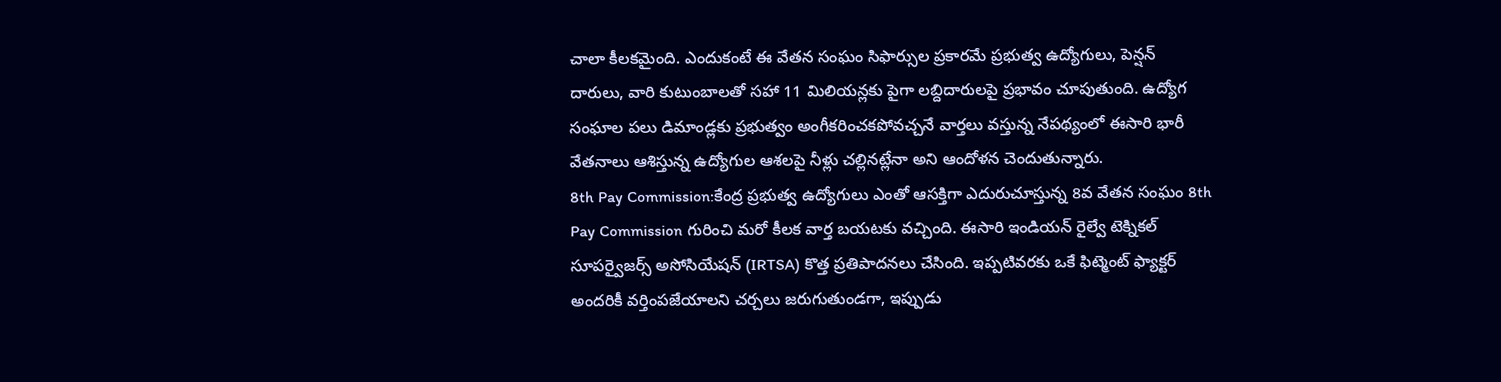చాలా కీలకమైంది. ఎందుకంటే ఈ వేతన సంఘం సిఫార్సుల ప్రకారమే ప్రభుత్వ ఉద్యోగులు, పెన్షన్ దారులు, వారి కుటుంబాలతో సహా 11 మిలియన్లకు పైగా లబ్దిదారులపై ప్రభావం చూపుతుంది. ఉద్యోగ సంఘాల పలు డిమాండ్లకు ప్రభుత్వం అంగీకరించకపోవచ్చనే వార్తలు వస్తున్న నేపథ్యంలో ఈసారి భారీ వేతనాలు ఆశిస్తున్న ఉద్యోగుల ఆశలపై నీళ్లు చల్లినట్లేనా అని ఆందోళన చెందుతున్నారు.
8th Pay Commission:కేంద్ర ప్రభుత్వ ఉద్యోగులు ఎంతో ఆసక్తిగా ఎదురుచూస్తున్న 8వ వేతన సంఘం 8th Pay Commission గురించి మరో కీలక వార్త బయటకు వచ్చింది. ఈసారి ఇండియన్ రైల్వే టెక్నికల్ సూపర్వైజర్స్ అసోసియేషన్ (IRTSA) కొత్త ప్రతిపాదనలు చేసింది. ఇప్పటివరకు ఒకే ఫిట్మెంట్ ఫ్యాక్టర్ అందరికీ వర్తింపజేయాలని చర్చలు జరుగుతుండగా, ఇప్పుడు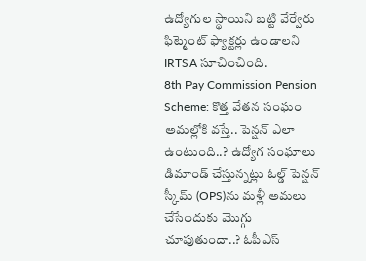ఉద్యోగుల స్థాయిని బట్టి వేర్వేరు ఫిట్మెంట్ ఫ్యాక్టర్లు ఉండాలని IRTSA సూచించింది.
8th Pay Commission Pension Scheme: కొత్త వేతన సంఘం అమల్లోకి వస్తే.. పెన్షన్ ఎలా ఉంటుంది..? ఉద్యోగ సంఘాలు డిమాండ్ చేస్తున్నట్లు ఓల్డ్ పెన్షన్ స్కీమ్ (OPS)ను మళ్లీ అమలు చేసేందుకు మొగ్గు చూపుతుందా..? ఓపీఎస్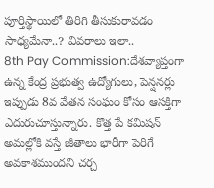పూర్తిస్థాయిలో తిరిగి తీసుకురావడం సాధ్యమేనా..? వివరాలు ఇలా..
8th Pay Commission:దేశవ్యాప్తంగా ఉన్న కేంద్ర ప్రభుత్వ ఉద్యోగులు, పెన్షనర్లు ఇప్పుడు 8వ వేతన సంఘం కోసం ఆసక్తిగా ఎదురుచూస్తున్నారు. కొత్త పే కమిషన్ అమల్లోకి వస్తే జీతాలు భారీగా పెరిగే అవకాశముందని చర్చ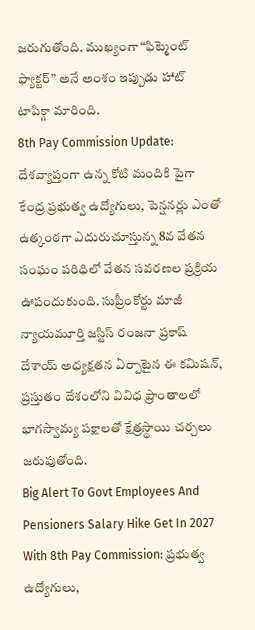జరుగుతోంది. ముఖ్యంగా “ఫిట్మెంట్ ఫ్యాక్టర్” అనే అంశం ఇప్పుడు హాట్ టాపిక్గా మారింది.
8th Pay Commission Update: దేశవ్యాప్తంగా ఉన్న కోటి మందికి పైగా కేంద్ర ప్రభుత్వ ఉద్యోగులు, పెన్షనర్లు ఎంతో ఉత్కంఠగా ఎదురుచూస్తున్న 8వ వేతన సంఘం పరిధిలో వేతన సవరణల ప్రక్రియ ఊపందుకుంది. సుప్రీంకోర్టు మాజీ న్యాయమూర్తి జస్టిస్ రంజనా ప్రకాష్ దేశాయ్ అధ్యక్షతన ఏర్పాటైన ఈ కమిషన్, ప్రస్తుతం దేశంలోని వివిధ ప్రాంతాలలో భాగస్వామ్య పక్షాలతో క్షేత్రస్థాయి చర్చలు జరుపుతోంది.
Big Alert To Govt Employees And Pensioners Salary Hike Get In 2027 With 8th Pay Commission: ప్రభుత్వ ఉద్యోగులు,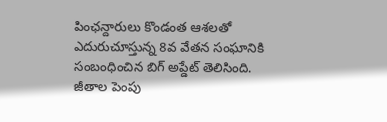పింఛన్దారులు కొండంత ఆశలతో ఎదురుచూస్తున్న 8వ వేతన సంఘానికి సంబంధించిన బిగ్ అప్డేట్ తెలిసింది. జీతాల పెంపు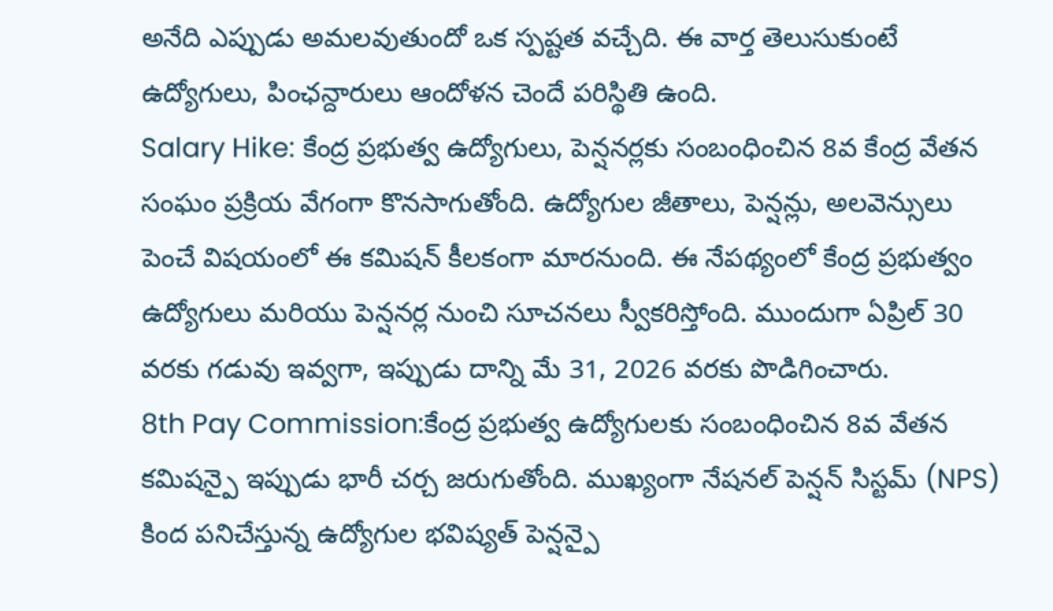అనేది ఎప్పుడు అమలవుతుందో ఒక స్పష్టత వచ్చేది. ఈ వార్త తెలుసుకుంటే ఉద్యోగులు, పింఛన్దారులు ఆందోళన చెందే పరిస్థితి ఉంది.
Salary Hike: కేంద్ర ప్రభుత్వ ఉద్యోగులు, పెన్షనర్లకు సంబంధించిన 8వ కేంద్ర వేతన సంఘం ప్రక్రియ వేగంగా కొనసాగుతోంది. ఉద్యోగుల జీతాలు, పెన్షన్లు, అలవెన్సులు పెంచే విషయంలో ఈ కమిషన్ కీలకంగా మారనుంది. ఈ నేపథ్యంలో కేంద్ర ప్రభుత్వం ఉద్యోగులు మరియు పెన్షనర్ల నుంచి సూచనలు స్వీకరిస్తోంది. ముందుగా ఏప్రిల్ 30 వరకు గడువు ఇవ్వగా, ఇప్పుడు దాన్ని మే 31, 2026 వరకు పొడిగించారు.
8th Pay Commission:కేంద్ర ప్రభుత్వ ఉద్యోగులకు సంబంధించిన 8వ వేతన కమిషన్పై ఇప్పుడు భారీ చర్చ జరుగుతోంది. ముఖ్యంగా నేషనల్ పెన్షన్ సిస్టమ్ (NPS) కింద పనిచేస్తున్న ఉద్యోగుల భవిష్యత్ పెన్షన్పై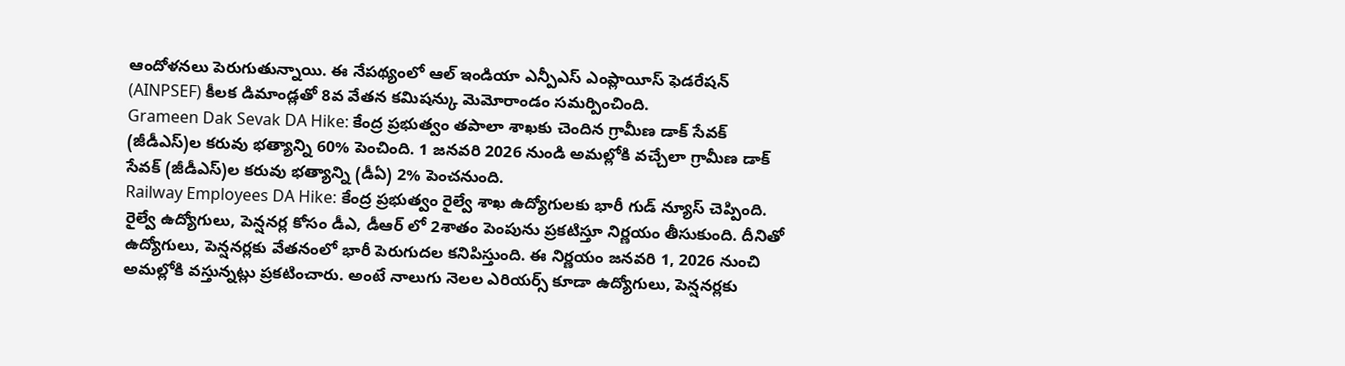ఆందోళనలు పెరుగుతున్నాయి. ఈ నేపథ్యంలో ఆల్ ఇండియా ఎన్పీఎస్ ఎంప్లాయీస్ ఫెడరేషన్ (AINPSEF) కీలక డిమాండ్లతో 8వ వేతన కమిషన్కు మెమోరాండం సమర్పించింది.
Grameen Dak Sevak DA Hike: కేంద్ర ప్రభుత్వం తపాలా శాఖకు చెందిన గ్రామీణ డాక్ సేవక్ (జీడీఎస్)ల కరువు భత్యాన్ని 60% పెంచింది. 1 జనవరి 2026 నుండి అమల్లోకి వచ్చేలా గ్రామీణ డాక్ సేవక్ (జీడీఎస్)ల కరువు భత్యాన్ని (డీఏ) 2% పెంచనుంది.
Railway Employees DA Hike: కేంద్ర ప్రభుత్వం రైల్వే శాఖ ఉద్యోగులకు భారీ గుడ్ న్యూస్ చెప్పింది. రైల్వే ఉద్యోగులు, పెన్షనర్ల కోసం డీఎ, డీఆర్ లో 2శాతం పెంపును ప్రకటిస్తూ నిర్ణయం తీసుకుంది. దీనితో ఉద్యోగులు, పెన్షనర్లకు వేతనంలో భారీ పెరుగుదల కనిపిస్తుంది. ఈ నిర్ణయం జనవరి 1, 2026 నుంచి అమల్లోకి వస్తున్నట్లు ప్రకటించారు. అంటే నాలుగు నెలల ఎరియర్స్ కూడా ఉద్యోగులు, పెన్షనర్లకు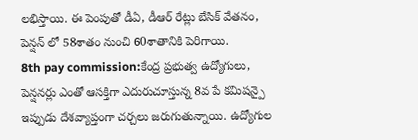లభిస్తాయి. ఈ పెంపుతో డీఏ, డీఆర్ రేట్లు బేసిక్ వేతనం, పెన్షన్ లో 58శాతం నుంచి 60శాతానికి పెరిగాయి.
8th pay commission:కేంద్ర ప్రభుత్వ ఉద్యోగులు, పెన్షనర్లు ఎంతో ఆసక్తిగా ఎదురుచూస్తున్న 8వ పే కమిషన్పై ఇప్పుడు దేశవ్యాప్తంగా చర్చలు జరుగుతున్నాయి. ఉద్యోగుల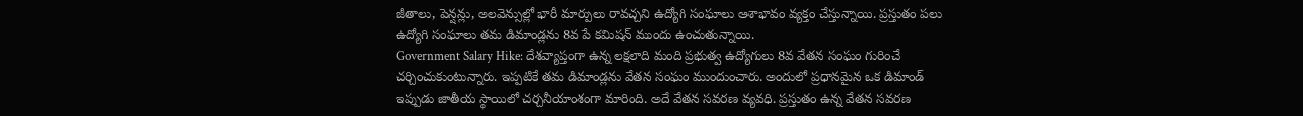జీతాలు, పెన్షన్లు, అలవెన్సుల్లో భారీ మార్పులు రావచ్చని ఉద్యోగి సంఘాలు ఆశాభావం వ్యక్తం చేస్తున్నాయి. ప్రస్తుతం పలు ఉద్యోగి సంఘాలు తమ డిమాండ్లను 8వ పే కమిషన్ ముందు ఉంచుతున్నాయి.
Government Salary Hike: దేశవ్యాప్తంగా ఉన్న లక్షలాది మంది ప్రభుత్వ ఉద్యోగులు 8వ వేతన సంఘం గురించే చర్చించుకుంటున్నారు. ఇప్పటికే తమ డిమాండ్లను వేతన సంఘం ముందుంచారు. అందులో ప్రధానమైన ఒక డిమాండ్ ఇప్పుడు జాతీయ స్థాయిలో చర్చనీయాంశంగా మారింది. అదే వేతన సవరణ వ్యవధి. ప్రస్తుతం ఉన్న వేతన సవరణ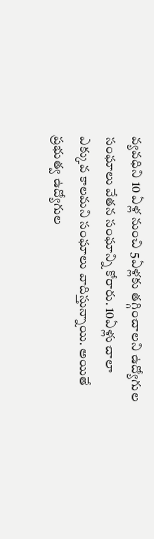వ్యవధిని 10 ఏళ్ల నుంచి 5ఏళ్లకు తగ్గించాలని ఉద్యోగుల సంఘాలు వేతన సంఘాన్ని కోరారు. 10ఏళ్లు చాలా ఎక్కువ కాలమని సంఘాలు వాదిస్తున్నాయి. అయితే ప్రభుత్వ ఉద్యోగుల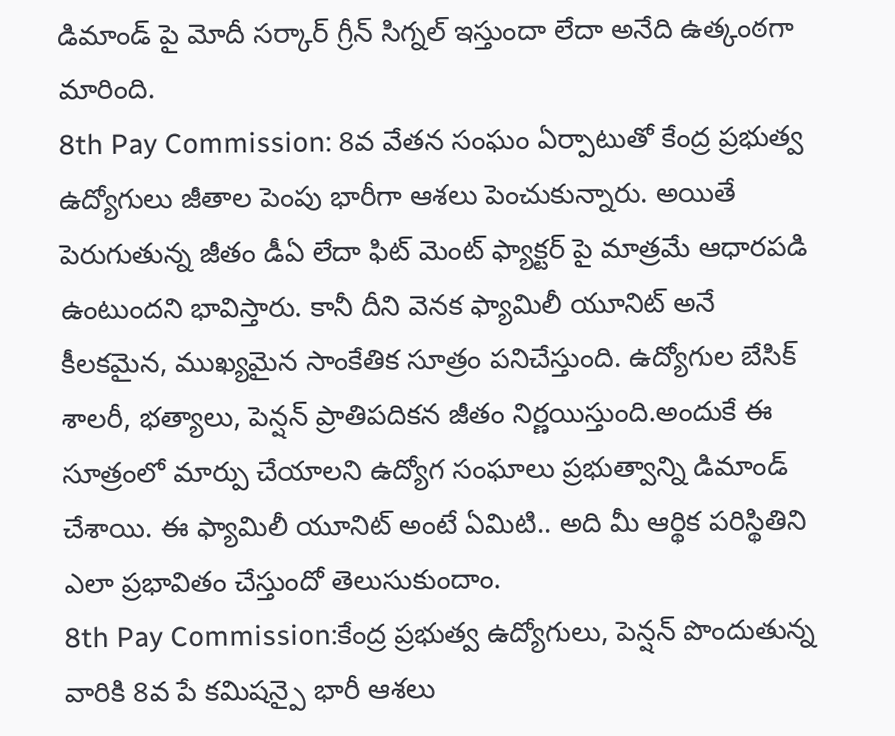డిమాండ్ పై మోదీ సర్కార్ గ్రీన్ సిగ్నల్ ఇస్తుందా లేదా అనేది ఉత్కంఠగా మారింది.
8th Pay Commission: 8వ వేతన సంఘం ఏర్పాటుతో కేంద్ర ప్రభుత్వ ఉద్యోగులు జీతాల పెంపు భారీగా ఆశలు పెంచుకున్నారు. అయితే పెరుగుతున్న జీతం డీఏ లేదా ఫిట్ మెంట్ ఫ్యాక్టర్ పై మాత్రమే ఆధారపడి ఉంటుందని భావిస్తారు. కానీ దీని వెనక ఫ్యామిలీ యూనిట్ అనే కీలకమైన, ముఖ్యమైన సాంకేతిక సూత్రం పనిచేస్తుంది. ఉద్యోగుల బేసిక్ శాలరీ, భత్యాలు, పెన్షన్ ప్రాతిపదికన జీతం నిర్ణయిస్తుంది.అందుకే ఈ సూత్రంలో మార్పు చేయాలని ఉద్యోగ సంఘాలు ప్రభుత్వాన్ని డిమాండ్ చేశాయి. ఈ ఫ్యామిలీ యూనిట్ అంటే ఏమిటి.. అది మీ ఆర్థిక పరిస్థితిని ఎలా ప్రభావితం చేస్తుందో తెలుసుకుందాం.
8th Pay Commission:కేంద్ర ప్రభుత్వ ఉద్యోగులు, పెన్షన్ పొందుతున్న వారికి 8వ పే కమిషన్పై భారీ ఆశలు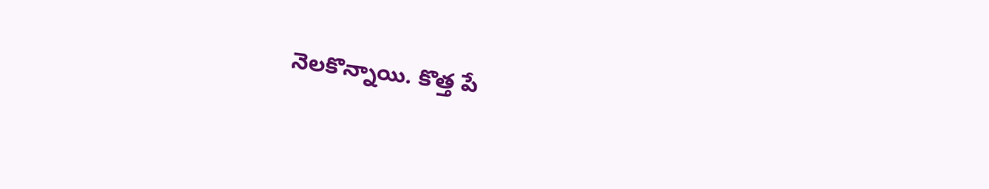నెలకొన్నాయి. కొత్త పే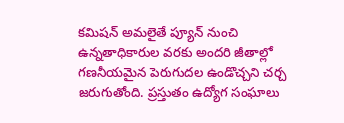కమిషన్ అమలైతే ప్యూన్ నుంచి ఉన్నతాధికారుల వరకు అందరి జీతాల్లో గణనీయమైన పెరుగుదల ఉండొచ్చని చర్చ జరుగుతోంది. ప్రస్తుతం ఉద్యోగ సంఘాలు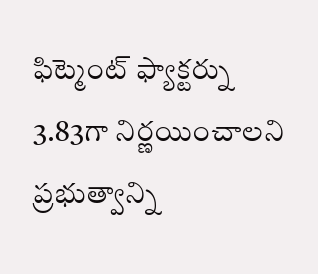ఫిట్మెంట్ ఫ్యాక్టర్ను 3.83గా నిర్ణయించాలని ప్రభుత్వాన్ని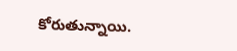కోరుతున్నాయి.